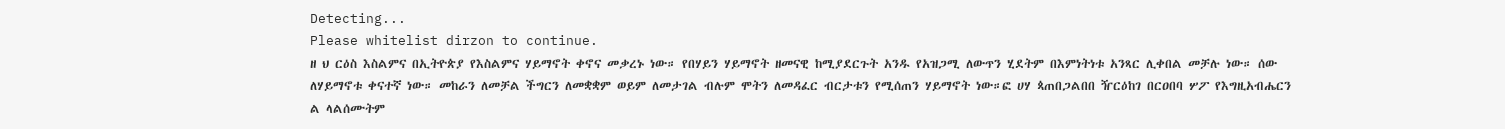Detecting...
Please whitelist dirzon to continue.
ዘ ህ ርዕስ እስልምና በኢትዮጵያ የእስልምና ሃይማኖት ቀኖና መቃረኑ ነው። የበሃይን ሃይማኖት ዘመናዊ ከሚያደርጉት አንዱ የአዝጋሚ ለውጥን ሂደትም በእምነትነቱ አንጻር ሊቀበል መቻሉ ነው። ሰው ለሃይማኖቱ ቀናተኛ ነው። መከራን ለመቻል ችግርን ለመቋቋም ወይም ለመታገል ብሉም ሞትን ለመዳፈር ብርታቱን የሚሰጠን ሃይማኖት ነው።ፎ ሀሃ ጳጠበጋልበበ ዥርዕከገ በርዐበባ ሦፖ የእግዚአብሔርን ል ላልሰሙትም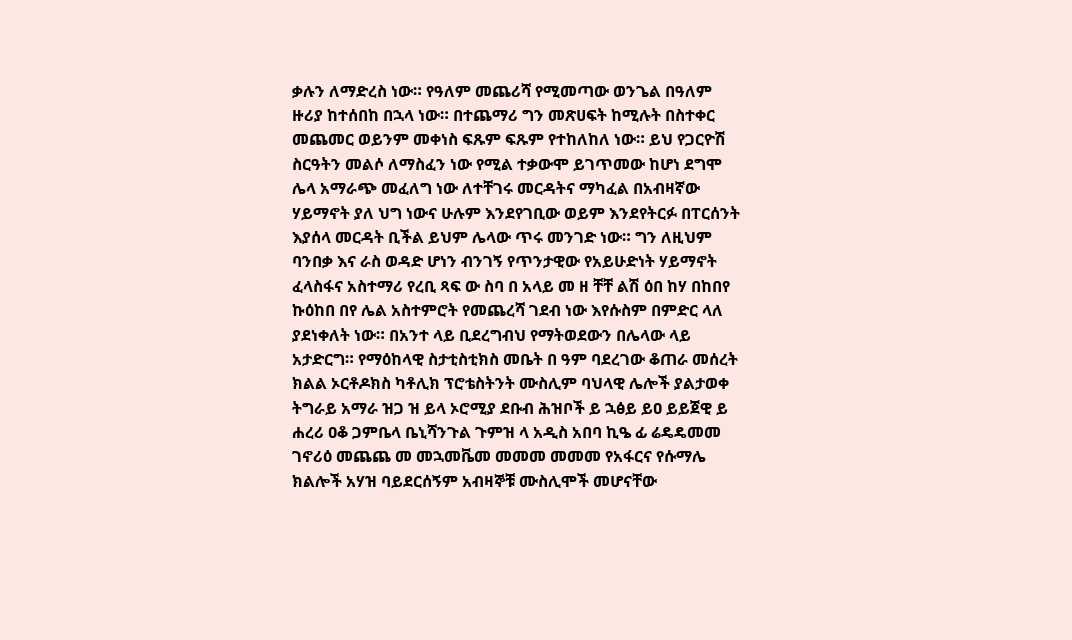ቃሉን ለማድረስ ነው። የዓለም መጨሪሻ የሚመጣው ወንጌል በዓለም ዙሪያ ከተሰበከ በኋላ ነው። በተጨማሪ ግን መጽሀፍት ከሚሉት በስተቀር መጨመር ወይንም መቀነስ ፍጹም ፍጹም የተከለከለ ነው። ይህ የጋርዮሽ ስርዓትን መልሶ ለማስፈን ነው የሚል ተቃውሞ ይገጥመው ከሆነ ደግሞ ሌላ አማራጭ መፈለግ ነው ለተቸገሩ መርዳትና ማካፈል በአብዛኛው ሃይማኖት ያለ ህግ ነውና ሁሉም እንደየገቢው ወይም እንደየትርፉ በፐርሰንት እያሰላ መርዳት ቢችል ይህም ሌላው ጥሩ መንገድ ነው። ግን ለዚህም ባንበቃ እና ራስ ወዳድ ሆነን ብንገኝ የጥንታዊው የአይሁድነት ሃይማኖት ፈላስፋና አስተማሪ የረቢ ጻፍ ው ስባ በ አላይ መ ዘ ቸቸ ልሽ ዕበ ከሃ በከበየ ኩዕከበ በየ ሌል አስተምሮት የመጨረሻ ገደብ ነው እየሱስም በምድር ላለ ያደነቀለት ነው። በአንተ ላይ ቢደረግብህ የማትወደውን በሌላው ላይ አታድርግ። የማዕከላዊ ስታቲስቲክስ መቤት በ ዓም ባደረገው ቆጠራ መሰረት ክልል ኦርቶዶክስ ካቶሊክ ፕሮቴስትንት ሙስሊም ባህላዊ ሌሎች ያልታወቀ ትግራይ አማራ ዝጋ ዝ ይላ ኦሮሚያ ደቡብ ሕዝቦች ይ ኋፅይ ይዐ ይይጀዊ ይ ሐረሪ ዐቆ ጋምቤላ ቤኒሻንጉል ጉምዝ ላ አዲስ አበባ ኪዔ ፊ ሬዴዴመመ ገኖሪዕ መጨጨ መ መኋመቬመ መመመ መመመ የአፋርና የሱማሌ ክልሎች አሃዝ ባይደርሰኝም አብዛኞቹ ሙስሊሞች መሆናቸው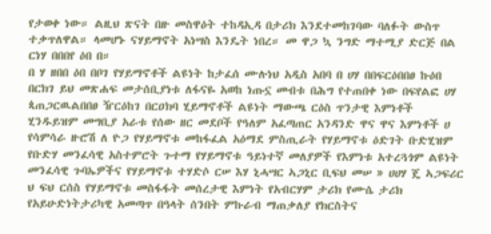የታወቀ ነው። ልዚህ ጽናት በዙ መስዋዕት ተከዳኢዳ በታሪክ እንደተመከገባው ባለፉት ውስጥ ተቃጥለዋል። ላመሆኑ ናሃይማኖት አነሣስ እንዴት ነበረ። መ ዋጋ ኳ ንግድ ማተሚያ ድርጅ በል ርነሃ በበበየ ዕበ በ።
በ ሃ ዘበበ ዕበ በቦገ የሃይማኖቶች ልዩነት ከታፈሰ ሙሉነህ አዲስ አበባ በ ሀሃ በበፍርዕበበፀ ኩዕበ በርክገ ይህ መጽሐፍ መታሰቢያነቱ ለፋናዬ አወከ ነጡኗ መብቱ በሕግ የተጠበቀ ነው በፍየልፎ ሀሃ ጳጠጋርዉልበበፀ ዥርዕከገ በርዐክባ ሂይማኖቶች ልዩነት ማውጫ ርዕስ ጥንታዊ እምነቶች ሂንዱይዝም መግቢያ አራቱ የሰው ዘር መደቦች የዓለም አፈጣጠር አንዳንድ ዋና ዋና እምነቶች ሀ የሳምሳራ ዙሮሽ ለ ዮጋ የሃይማኖቱ መከፋፈል አዕማደ ምስጢራት የሃይማኖቱ ዕድገት ቡድሂዝም የቡድሃ መንፈሳዊ አስተምሮት ጉተማ የሃይማኖቱ ዓይነተኛ መለያዎች የእምነቱ አተረጓጎም ልዩነት መንፈሳዊ ጉባኤዎችና የሃይማኖቱ ተሃድሶ ርሠ እሃ ኒሓሣር ኣጋኒር ቢፍህ መሠ » ሀሀሃ ጄ ኣጋፍሪር ህ ፍህ ርሰስ የሃይማኖቱ መስፋፋት መሰረታዊ እምነት የአብርሃም ታሪክ የሙሴ ታሪክ የአይሁድነትታሪካዊ አመጣጥ በዓላት ሰንበት ምኩራብ ማጠቃለያ የክርስትና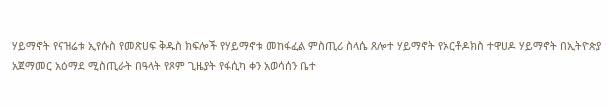ሃይማኖት የናዝሬቱ ኢየሱስ የመጽሀፍ ቅዱስ ክፍሎች የሃይማኖቱ መከፋፈል ምስጢሪ ስላሴ ጸሎተ ሃይማኖት የኦርቶዶክስ ተዋሀዶ ሃይማኖት በኢትዮጵያ አጀማመር አዕማደ ሚስጢራት በዓላት የጾም ጊዜያት የፋሲካ ቀን አወሳሰን ቤተ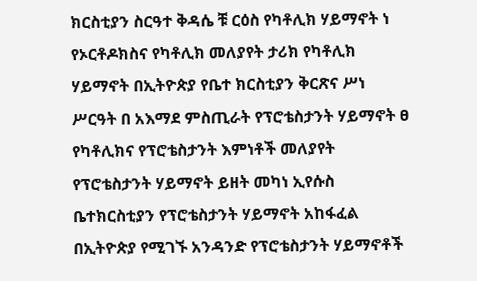ክርስቲያን ስርዓተ ቅዳሴ ቹ ርዕስ የካቶሊክ ሃይማኖት ነ የኦርቶዶክስና የካቶሊክ መለያየት ታሪክ የካቶሊክ ሃይማኖት በኢትዮጵያ የቤተ ክርስቲያን ቅርጽና ሥነ ሥርዓት በ አእማደ ምስጢራት የፕሮቴስታንት ሃይማኖት ፀ የካቶሊክና የፕሮቴስታንት እምነቶች መለያየት የፕሮቴስታንት ሃይማኖት ይዘት መካነ ኢየሱስ ቤተክርስቲያን የፕሮቴስታንት ሃይማኖት አከፋፈል በኢትዮጵያ የሚገኙ አንዳንድ የፕሮቴስታንት ሃይማኖቶች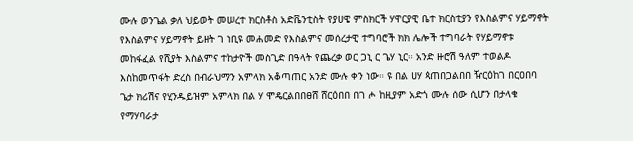ሙሉ ወንጌል ቃለ ህይወት መሠረተ ክርስቶስ አድቬንቲስት የያሀዌ ምስክርች ሃዋርያዊ ቤተ ክርስቲያን የእስልምና ሃይማኖት የእስልምና ሃይማኖት ይዘት ገ ነቢዩ መሐመድ የእስልምና መሰረታዊ ተግባሮች ክክ ሌሎች ተግባራት የሃይማኖቱ መከፋፈል የሺያት እስልምና ተከታዮች መስጊድ በዓላት የጨረቃ ወር ጋኒ ር ጌሃ ኒር። አንድ ዙሮሽ ዓለም ተወልዶ እስከመጥፋት ድረስ በብራህማን አምላክ አቆጣጠር አንድ ሙሉ ቀን ነው። ዩ በል ሀሃ ጳጠበጋልበበ ዥርዕከገ በርዐበባ ጌታ ክሪሽና የሂንዱይዝም አምላክ በል ሃ ሞዴርልበበፀሸ ሸርዕበበ በገ ሖ ከዚያም አድጎ ሙሉ ሰው ሲሆን በታላቁ የማሃባራታ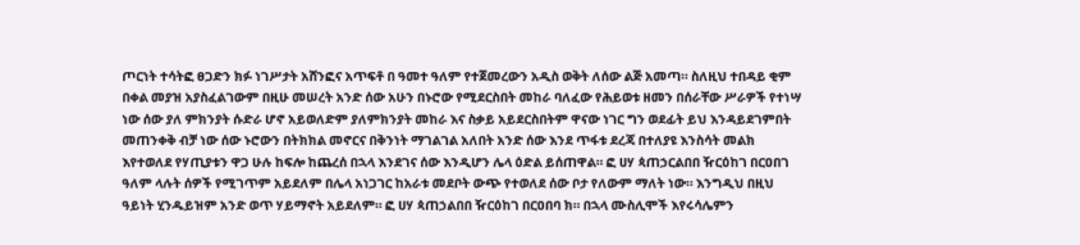ጦርነት ተሳትፎ ፀጋድን ክፉ ነገሥታት አሸንፎና አጥፍቶ በ ዓመተ ዓለም የተጀመረውን አዲስ ወቅት ለሰው ልጅ አመጣ። ስለዚህ ተበዳይ ቂም በቀል መያዝ አያስፈልገውም በዚሁ መሠረት አንድ ሰው አሁን በኑሮው የሚደርስበት መከራ ባለፈው የሕይወቱ ዘመን በሰራቸው ሥራዎች የተነሣ ነው ሰው ያለ ምክንያት ሱድራ ሆኖ አይወለድም ያለምክንያት መከራ እና ስቃይ አይደርስበትም ዋናው ነገር ግን ወደፊት ይህ እንዳይደገምበት መጠንቀቅ ብቻ ነው ሰው ኑሮውን በትክክል መኖርና በቅንነት ማገልገል አለበት አንድ ሰው እንደ ጥፋቱ ደረጃ በተለያዩ እንስሳት መልክ እየተወለደ የሃጢያቱን ዋጋ ሁሉ ከፍሎ ከጨረሰ በኋላ እንደገና ሰው እንዲሆን ሌላ ዕድል ይሰጠዋል። ፎ ሀሃ ጳጠኃርልበበ ዥርዕከገ በርዐበገ ዓለም ላሉት ሰዎች የሚገጥም አይደለም በሌላ አነጋገር ከአራቱ መደቦት ውጭ የተወለደ ሰው ቦታ የለውም ማለት ነው። እንግዲህ በዚህ ዓይነት ሂንዱይዝም አንድ ወጥ ሃይማኖት አይደለም። ፎ ሀሃ ጳጠኃልበበ ዥርዕከገ በርዐበባ ክ። በኋላ ሙስሊሞች እየሩሳሌምን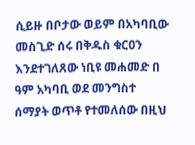ሲይዙ በቦታው ወይም በአካባቢው መስጊድ ሰሩ በቅዱስ ቁርዐን እንደተገለጸው ነቢዩ መሐመድ በ ዓም አካባቢ ወደ መንግስተ ሰማያት ወጥቶ የተመለሰው በዚህ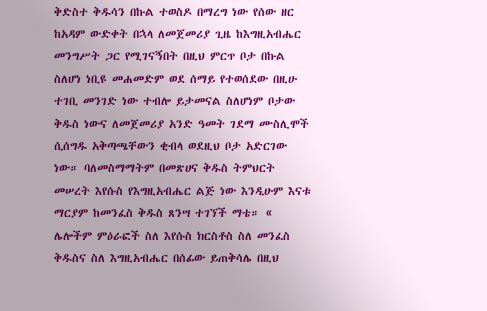ቅድስተ ቅዱሳን በኩል ተወስዶ በማረግ ነው የሰው ዘር ከአዳም ውድቀት በኋላ ለመጀመሪያ ጊዜ ከእግዚአብሔር መንግሥት ጋር የሚገናኝበት በዚህ ምርጥ ቦታ በኩል ስለሆነ ነቢዩ መሐመድም ወደ ሰማይ የተወሰደው በዚሁ ተገቢ መንገድ ነው ተብሎ ይታመናል ስለሆነም ቦታው ቅዱስ ነውና ለመጀመሪያ አንድ ዓመት ገደማ ሙስሊሞች ሲሰግዱ አቅጣጫቸውን ቂብላ ወደዚህ ቦታ አድርገው ነው። ባለመስማማትም በመጽሀና ቅዱስ ትምህርት መሠረት እየሱስ የእግዚአብሔር ልጅ ነው እንዲሁም እናቱ ማርያም ከመንፈስ ቅዱስ ጸንሣ ተገኘች ማቴ። « ሌሎችም ምዕራፎች ስለ እየሱስ ክርስቶስ ስለ መንፈስ ቅዱስና ስለ እግዚአብሔር በሰፊው ይጠቅሳሌ በዚህ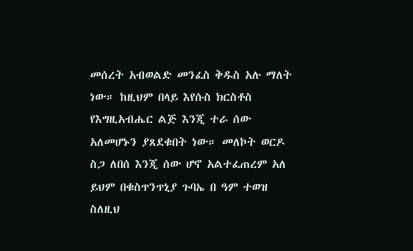መሰረት አብወልድ መንፈስ ቅዱስ አሉ ማለት ነው። ከዚህም በላይ እየሱስ ክርስቶስ የእግዚአብሔር ልጅ እንጂ ተራ ሰው አለመሆኑን ያጸደቁበት ነው። መለኮት ወርዶ ስጋ ለበሰ እንጂ ሰው ሆኖ አልተፈጠረም አለ ይህም በቁስጥንጥኒያ ጉባኤ በ ዓም ተወዝ ስለዚህ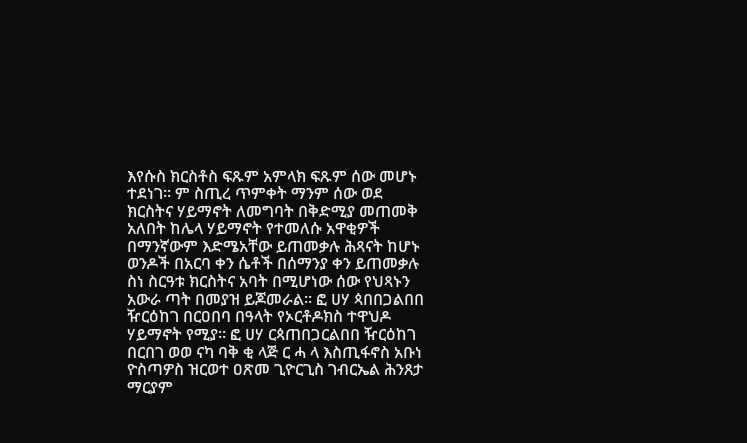እየሱስ ክርስቶስ ፍጹም አምላክ ፍጹም ሰው መሆኑ ተደነገ። ም ስጢረ ጥምቀት ማንም ሰው ወደ ክርስትና ሃይማኖት ለመግባት በቅድሚያ መጠመቅ አለበት ከሌላ ሃይማኖት የተመለሱ አዋቂዎች በማንኛውም እድሜአቸው ይጠመቃሉ ሕጻናት ከሆኑ ወንዶች በአርባ ቀን ሴቶች በሰማንያ ቀን ይጠመቃሉ ስነ ስርዓቱ ክርስትና አባት በሚሆነው ሰው የህጻኑን አውራ ጣት በመያዝ ይጆመራል። ፎ ሀሃ ጳበበጋልበበ ዥርዕከገ በርዐበባ በዓላት የኦርቶዶክስ ተዋህዶ ሃይማኖት የሚያ። ፎ ሀሃ ርጳጠበጋርልበበ ዥርዕከገ በርበገ ወወ ናካ ባቅ ቂ ላጅ ር ሓ ላ እስጢፋኖስ አቡነ ዮስጣዎስ ዝርወተ ዐጽመ ጊዮርጊስ ገብርኤል ሕንጸታ ማርያም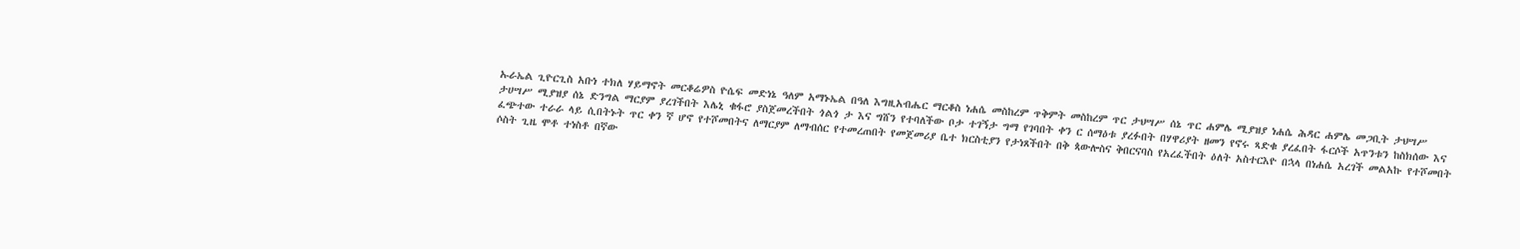ኡራኤል ጊዮርጊስ አቡነ ተክለ ሃይማኖት መርቆሬዎስ ዮሴፍ መድነኔ ዓለም አማኑኤል በዓለ እግዚአብሔር ማርቆስ ነሐሴ መስከረም ጥቅምት መስከረም ጥር ታህሣሥ ሰኔ ጥር ሐምሌ ሚያዝያ ነሐሴ ሕዳር ሐምሌ መጋቢት ታህሣሥ ታሀሣሥ ሚያዝያ ሰኔ ድንግል ማርያም ያረገችበት እሌኒ ቁፋሮ ያስጀመረችበት ጎልጎ ታ እና ግሸን የተባለችው ቦታ ተገኝታ ግማ የገባበት ቀን ር ሰማዕቱ ያረፉበት በሃዋሪያት ዘመን የኖሩ ጻድቁ ያረፈበት ፋርሶች አጥንቱን ከስክሰው እና ፈጭተው ተራራ ላይ ሲበትኑት ጥር ቀን ኛ ሆኖ የተሾመበትና ለማርያም ለማብሰር የተመረጠበት የመጀመሪያ ቤተ ክርስቲያን የታነጸችበት በቅ ጳውሎስና ቅበርናባስ የአረፈችበት ዕለት አስተርእዮ በኋላ በነሐሴ አረገች መልአኩ የተሾመበት ሶስት ጊዜ ሞቶ ተነስቶ በኛው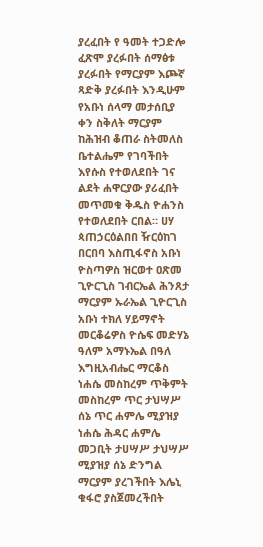ያረፈበት የ ዓመት ተጋድሎ ፈጽሞ ያረፉበት ሰማፅቱ ያረፉበት የማርያም እጮኛ ጻድቅ ያረፉበት እንዲሁም የአቡነ ሰላማ መታሰቢያ ቀን ስቅለት ማርያም ከሕዝብ ቆጠራ ስትመለስ ቤተልሔም የገባችበት እየሱስ የተወለደበት ገና ልደት ሐዋርያው ያሪፈበት መጥመቁ ቅዱስ ዮሐንስ የተወለደበት ርበል። ሀሃ ጳጠኃርዕልበበ ዥርዕከገ በርበባ እስጢፋኖስ አቡነ ዮስጣዎስ ዝርወተ ዐጽመ ጊዮርጊስ ገብርኤል ሕንጸታ ማርያም ኡራኤል ጊዮርጊስ አቡነ ተክለ ሃይማኖት መርቆሬዎስ ዮሴፍ መድሃኔ ዓለም አማኑኤል በዓለ እግዚአብሔር ማርቆስ ነሐሴ መስከረም ጥቅምት መስከረም ጥር ታህሣሥ ሰኔ ጥር ሐምሌ ሚያዝያ ነሐሴ ሕዳር ሐምሌ መጋቢት ታሀሣሥ ታህሣሥ ሚያዝያ ሰኔ ድንግል ማርያም ያረገችበት እሌኒ ቁፋሮ ያስጀመረችበት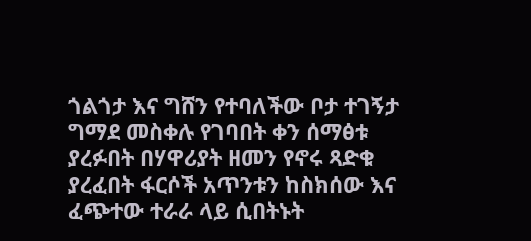ጎልጎታ እና ግሸን የተባለችው ቦታ ተገኝታ ግማደ መስቀሉ የገባበት ቀን ሰማፅቱ ያረፉበት በሃዋሪያት ዘመን የኖሩ ጻድቁ ያረፈበት ፋርሶች አጥንቱን ከስክሰው እና ፈጭተው ተራራ ላይ ሲበትኑት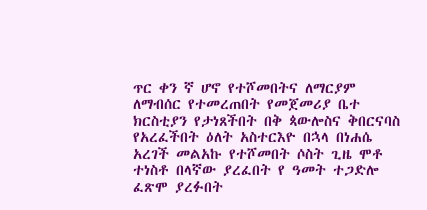ጥር ቀን ኛ ሆኖ የተሾመበትና ለማርያም ለማብሰር የተመረጠበት የመጀመሪያ ቤተ ክርስቲያን የታነጸችበት በቅ ጳውሎስና ቅበርናባስ የአረፈችበት ዕለት አስተርእዮ በኋላ በነሐሴ አረገች መልአኩ የተሾመበት ሶስት ጊዜ ሞቶ ተነስቶ በላኛው ያረፈበት የ ዓመት ተጋድሎ ፈጽሞ ያረፉበት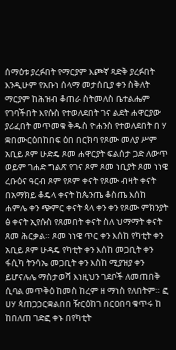ሰማዕቱ ያረፉበት የማርያም እጮኛ ጻድቅ ያረፉበት እንዲሁም የአቡነ ሰላማ መታሰቢያ ቀን ስቅለት ማርያም ከሕዝብ ቆጠራ ስትመለስ ቤተልሔም የገባችበት እየሱስ የተወለደበት ገና ልደት ሐዋርያው ያሪፈበት መጥመቁ ቅዱስ ዮሐንስ የተወለደበት በ ሃ ቋበሙርዕበከበፍ ዕበ በርክባ የጾሙ መለያ ሥም አቢይ ጾም ሁድዴ ጾመ ሐዋርያት ፍልሰታ ጋድ ለውጥ ወይም ገሐድ ግልጽ የገና ጾም ጾመ ነቢያት ጾመ ነነዌ ረቡዕና ዓርብ ጾም የጾም ቀናት የጾሙ ብዛት ቀናት በአማክይ ቆዴላ ቀናት ከጴንጤ ቆስጤ እሰከ ሐምሌ ቀን ጭምር ቀናት ጳላ ቀን ቀን የጾሙ ምክንያት ፅ ቀናት ኢየሱስ የጸመበት ቀናት ስለ ህማማት ቀናት ጸመ ሕርቃል። ጾመ ነነዌ ጥር ቀን እሰከ የካቲት ቀን አቢይ ጾም ሁዳዴ የካቲት ቀን እሰከ መጋቢት ቀን ፋሲካ ትንሳኤ መጋቢት ቀን እስከ ሚያዝያ ቀን ይሆናሉሌ ማስታወሻ እነዚህን ገደቦች ለመጠበቅ ሲባል መጥቅዕ ከመስ ከረም ዘ ማነስ የለበትም። ፎ ሀሃ ጳጠጋኃርቋልበበ ዥርዕከገ በርዐበባ ቁጥሩ ከ ከበለጠ ገድፎ ቀኑ በየካቲት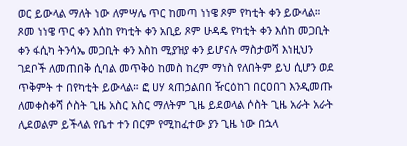ወር ይውላል ማለት ነው ለምሣሌ ጥር ከመጣ ነነዌ ጾም የካቲት ቀን ይውላል። ጾመ ነነዌ ጥር ቀን እሰከ የካቲት ቀን አቢይ ጾም ሁዳዴ የካቲት ቀን እሰከ መጋቢት ቀን ፋሲካ ትንሳኤ መጋቢት ቀን እስከ ሚያዝያ ቀን ይሆናሉ ማስታወሻ እነዚህን ገደቦች ለመጠበቅ ሲባል መጥቅዕ ከመስ ከረም ማነስ የለበትም ይህ ሲሆን ወደ ጥቅምት ተ በየካቲት ይውላል። ፎ ሀሃ ጳጠኃልበበ ዥርዕከገ በርዐበገ እንዲመጡ ለመቀስቀሻ ሶስት ጊዜ አስር አስር ማለትም ጊዜ ይደወላል ሶስት ጊዜ አራት አራት ሊደወልም ይችላል የቤተ ተን በርም የሚከፈተው ያን ጊዜ ነው በኋላ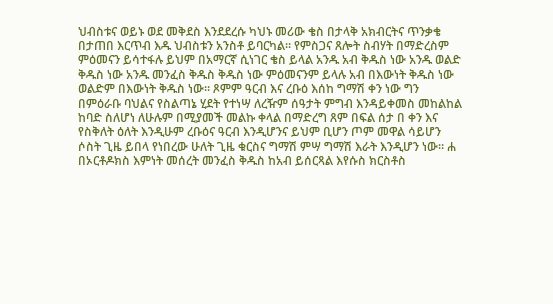ህብስቱና ወይኑ ወደ መቅደስ እንደደረሱ ካህኑ መሪው ቄስ በታላቅ አክብርትና ጥንቃቄ በታጠበ እርጥብ እዱ ህብስቱን አንስቶ ይባርካል። የምስጋና ጸሎት ስብሃት በማድረስም ምዕመናን ይሳተፋሉ ይህም በአማርኛ ሲነገር ቄስ ይላል አንዱ አብ ቅዱስ ነው አንዱ ወልድ ቅዱስ ነው አንዱ መንፈስ ቅዱስ ቅዱስ ነው ምዕመናንም ይላሉ አብ በእውነት ቅዱስ ነው ወልድም በእውነት ቅዱስ ነው። ጾምም ዓርብ እና ረቡዕ እሰከ ግማሽ ቀን ነው ግን በምዕራቡ ባህልና የስልጣኔ ሂደት የተነሣ ለረዥም ሰዓታት ምግብ እንዳይቀመስ መከልከል ከባድ ስለሆነ ለሁሉም በሚያመች መልኩ ቀላል በማድረግ ጸም በፍል ሰታ በ ቀን እና የስቅለት ዕለት እንዲሁም ረቡዕና ዓርብ እንዲሆንና ይህም ቢሆን ጦም መዋል ሳይሆን ሶስት ጊዜ ይበላ የነበረው ሁለት ጊዜ ቁርስና ግማሽ ምሣ ግማሽ እራት እንዲሆን ነው። ሐ በኦርቶዶክስ እምነት መሰረት መንፈስ ቅዱስ ከአብ ይሰርጻል እየሱስ ክርስቶስ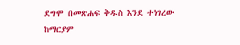ደግሞ በመጽሐፍ ቅዱስ እንደ ተነገረው ከማርያም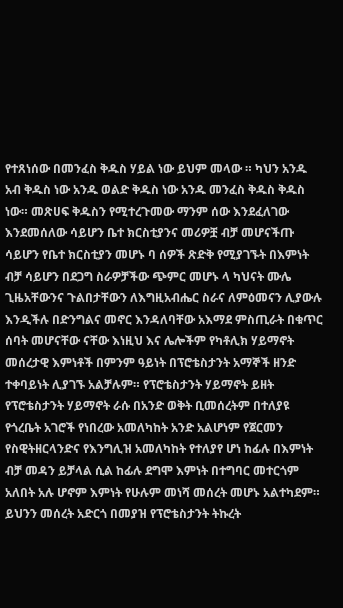የተጸነሰው በመንፈስ ቅዱስ ሃይል ነው ይህም መላው ። ካህን አንዱ አብ ቅዱስ ነው አንዱ ወልድ ቅዱስ ነው አንዱ መንፈስ ቅዱስ ቅዱስ ነው። መጽሀፍ ቅዱስን የሚተረጉመው ማንም ሰው እንደፈለገው እንደመሰለው ሳይሆን ቤተ ክርስቲያንና መሪዎቿ ብቻ መሆናችጡ ሳይሆን የቤተ ክርስቲያን መሆኑ ባ ሰዎች ጽድቅ የሚያገኙት በእምነት ብቻ ሳይሆን በደጋግ ስራዎቻችው ጭምር መሆኑ ላ ካህናት ሙሌ ጊዜአቸውንና ጉልበታቸውን ለእግዚአብሔር ስራና ለምዕመናን ሊያውሉ እንዲችሉ በድንግልና መኖር እንዳለባቸው አእማደ ምስጢራት በቁጥር ሰባት መሆናቸው ናቸው እነዚህ እና ሌሎችም የካቶሊክ ሃይማኖት መሰረታዊ እምነቶች በምንም ዓይነት በፕሮቴስታንት አማኞች ዘንድ ተቀባይነት ሊያገኙ አልቻሉም። የፕሮቴስታንት ሃይማኖት ይዘት የፕሮቴስታንት ሃይማኖት ራሱ በአንድ ወቅት ቢመሰረትም በተለያዩ የጎረቤት አገሮች የነበረው አመለካከት አንድ አልሆነም የጀርመን የስዊትዘርላንድና የእንግሊዝ አመለካከት የተለያየ ሆነ ከፊሉ በእምነት ብቻ መዳን ይቻላል ሲል ከፊሉ ደግሞ እምነት በተግባር መተርጎም አለበት አሉ ሆኖም እምነት የሁሉም መነሻ መሰረት መሆኑ አልተካደም። ይህንን መሰረት አድርጎ በመያዝ የፕሮቴስታንት ትኩረት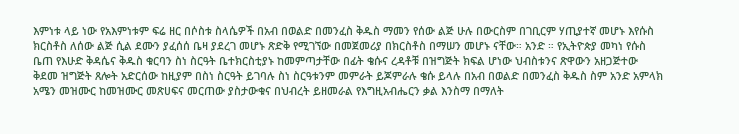እምነቱ ላይ ነው የአእምነቱም ፍሬ ዘር በሶስቱ ስላሴዎች በአብ በወልድ በመንፈስ ቅዱስ ማመን የሰው ልጅ ሁሉ በውርስም በገቢርም ሃጢያተኛ መሆኑ እየሱስ ክርስቶስ ለሰው ልጅ ሲል ደሙን ያፈሰሰ ቤዛ ያደረገ መሆኑ ጽድቅ የሚገኘው በመጀመሪያ በክርስቶስ በማሠን መሆኑ ናቸው። አንድ ። የኢትዮጵያ መካነ የሱስ ቤጠ የእሁድ ቅዳሴና ቅዱስ ቁርባን ስነ ስርዓት ቤተክርስቲያኑ ከመምጣታቸው በፊት ቄሱና ረዳቶቹ በዝግጅት ክፍል ሆነው ህብስቱንና ጽዋውን አዘጋጅተው ቅደመ ዝግጅት ጸሎት አድርሰው ከዚያም በስነ ስርዓት ይገባሉ ስነ ስርዓቱንም መምራት ይጆምራሉ ቄሱ ይላሉ በአብ በወልድ በመንፈስ ቅዱስ ስም አንድ አምላክ አሜን መዝሙር ከመዝሙር መጽሀፍና መርጠው ያስታውቁና በህብረት ይዘመራል የእግዚአብሔርን ቃል እንስማ በማለት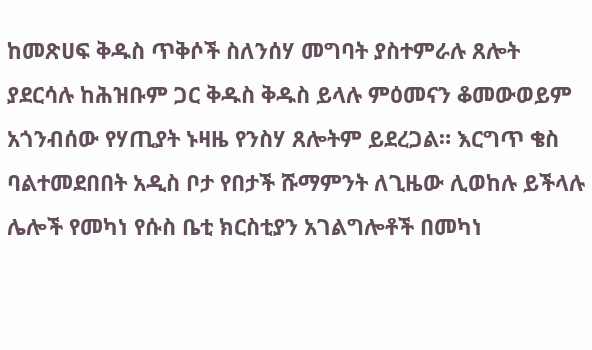ከመጽሀፍ ቅዱስ ጥቅሶች ስለንሰሃ መግባት ያስተምራሉ ጸሎት ያደርሳሉ ከሕዝቡም ጋር ቅዱስ ቅዱስ ይላሉ ምዕመናን ቆመውወይም አጎንብሰው የሃጢያት ኑዛዜ የንስሃ ጸሎትም ይደረጋል። እርግጥ ቄስ ባልተመደበበት አዲስ ቦታ የበታች ሹማምንት ለጊዜው ሊወከሉ ይችላሉ ሌሎች የመካነ የሱስ ቤቲ ክርስቲያን አገልግሎቶች በመካነ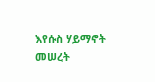እየሱስ ሃይማኖት መሠረት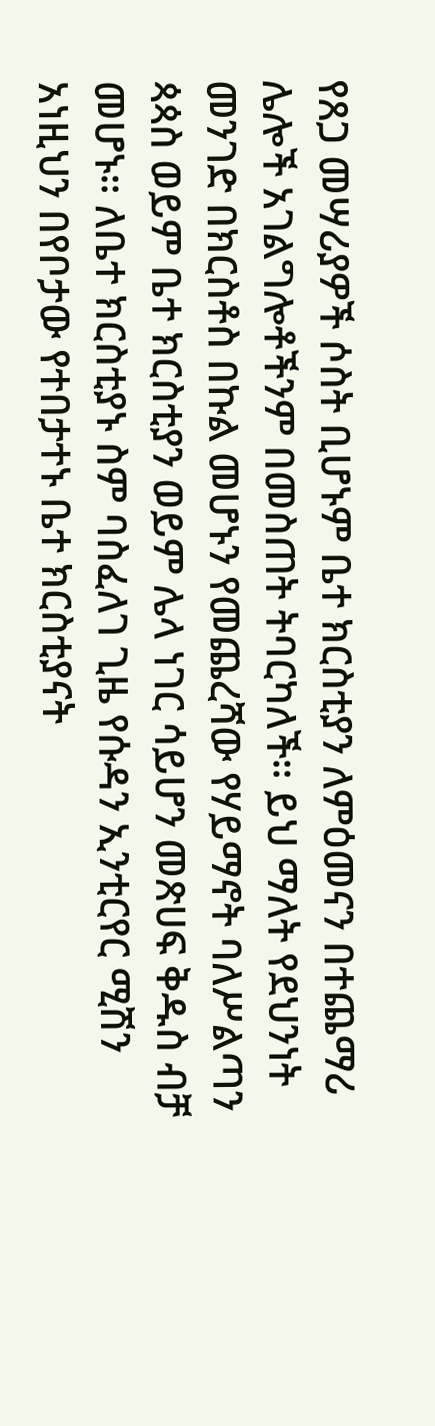የጸጋ መሣሪያዎች ሶስት ቢሆኑም ቤተ ክርስቲያን ለምዕመናን በተጨማሪ ሌሎች አገልግሎቶችንም በመስጠት ትባርካለች። ይህ ማለት የደህንነት መንገድ በክርስቶስ በኩል መሆኑን የመጨረሻው የሃይማኖት ባለሥልጣን ጳጳስ ወይም ቤተ ክርስቲያን ወይም ሌላ ነገር ሳይሆን መጽሀፍ ቅዱስ ብቻ መሆኑ። ለቤተ ክርስቲያኑ ስም ባስፈለገ ጊዜ የሱዳን ኢንቲርየር ሚሽን አነዚህን በየቦታው የተበታተኑ ቤተ ክርስቲያናት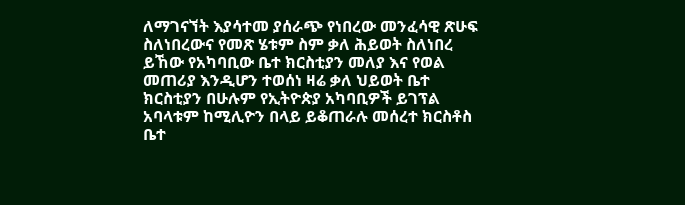ለማገናኘት እያሳተመ ያሰራጭ የነበረው መንፈሳዊ ጽሁፍ ስለነበረውና የመጽ ሄቱም ስም ቃለ ሕይወት ስለነበረ ይኸው የአካባቢው ቤተ ክርስቲያን መለያ እና የወል መጠሪያ እንዲሆን ተወሰነ ዛሬ ቃለ ህይወት ቤተ ክርስቲያን በሁሉም የኢትዮጵያ አካባቢዎች ይገፕል አባላቱም ከሚሊዮን በላይ ይቆጠራሉ መሰረተ ክርስቶስ ቤተ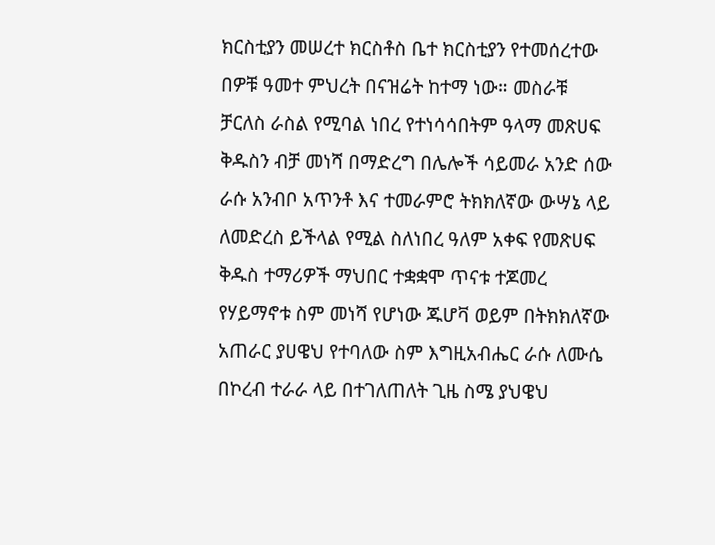ክርስቲያን መሠረተ ክርስቶስ ቤተ ክርስቲያን የተመሰረተው በዎቹ ዓመተ ምህረት በናዝሬት ከተማ ነው። መስራቹ ቻርለስ ራስል የሚባል ነበረ የተነሳሳበትም ዓላማ መጽሀፍ ቅዱስን ብቻ መነሻ በማድረግ በሌሎች ሳይመራ አንድ ሰው ራሱ አንብቦ አጥንቶ እና ተመራምሮ ትክክለኛው ውሣኔ ላይ ለመድረስ ይችላል የሚል ስለነበረ ዓለም አቀፍ የመጽሀፍ ቅዱስ ተማሪዎች ማህበር ተቋቋሞ ጥናቱ ተጆመረ የሃይማኖቱ ስም መነሻ የሆነው ጁሆቫ ወይም በትክክለኛው አጠራር ያሀዌህ የተባለው ስም እግዚአብሔር ራሱ ለሙሴ በኮረብ ተራራ ላይ በተገለጠለት ጊዜ ስሜ ያህዌህ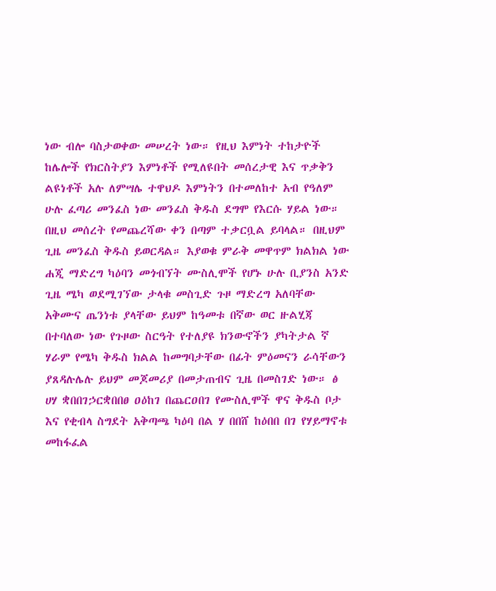ነው ብሎ ባስታወቀው መሠረት ነው። የዚህ እምነት ተከታዮች ከሌሎች የክርስትያን እምነቶች የሚለዩበት መሰረታዊ እና ጥቃቅን ልዩነቶች አሉ ለምሣሌ ተዋህዶ እምነትን በተመለከተ አብ የዓለም ሁሉ ፈጣሪ መንፈስ ነው መንፈስ ቅዱስ ደግሞ የእርሱ ሃይል ነው። በዚህ መሰረት የመጨረሻው ቀን በጣም ተቃርቧል ይባላል። በዚህም ጊዜ መንፈስ ቅዱስ ይወርዳል። እያወቁ ምራቅ መዋጥም ክልክል ነው ሐጂ ማድረግ ካዕባን መጎብኘት ሙስሊሞች የሆኑ ሁሉ ቢያንስ አንድ ጊዜ ሜካ ወደሚገኘው ታላቁ መስጊድ ጉዞ ማድረግ አለባቸው አቅሙና ጤንነቱ ያላቸው ይህም ከዓመቱ በኛው ወር ዙልሂጃ በተባለው ነው የጉዞው ስርዓት የተለያዩ ክንውኖችን ያካትታል ኛ ሃራም የሜካ ቅዱስ ክልል ከመግባታቸው በፊት ምዕመናን ራሳቸውን ያጸዳሉሌሉ ይህም መጆመሪያ በመታጠብና ጊዜ በመስገድ ነው። ፅ ሀሃ ቋበበገኃርቋበበፀ ዐዕከገ በጨርዐበገ የሙስሊሞች ዋና ቅዱስ ቦታ እና የቂብላ ስግደት አቅጣጫ ካዕባ በል ሃ በበሸ ከዕበበ በገ የሃይማኖቱ መከፋፈል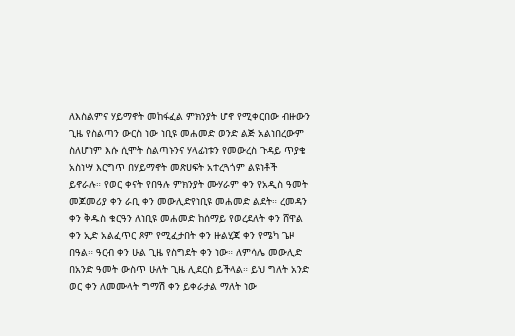ለእስልምና ሃይማኖት መከፋፈል ምክንያት ሆኖ የሚቀርበው ብዙውን ጊዜ የስልጣን ውርስ ነው ነቢዩ መሐመድ ወንድ ልጅ አልነበረውም ስለሆነም እሱ ሲሞት ስልጣኑንና ሃላፊነቱን የመውረስ ጉዳይ ጥያቄ አስነሣ እርግጥ በሃይማኖት መጽሀፍት አተረጓጎም ልዩነቶች ይኖራሉ። የወር ቀናት የበዓሉ ምክንያት ሙሃራም ቀን የአዲስ ዓመት መጆመሪያ ቀን ራቢ ቀን መውሊድየነቢዩ መሐመድ ልደት። ረመዳን ቀን ቅዱስ ቁርዓን ለነቢዩ መሐመድ ከሰማይ የወረደለት ቀን ሸዋል ቀን ኢድ አልፈጥር ጾም የሚፈታበት ቀን ዙልሂጃ ቀን የሜካ ጌዞ በዓል። ዓርብ ቀን ሁል ጊዜ የስግደት ቀን ነው። ለምሳሌ መውሊድ በአንድ ዓመት ውስጥ ሁለት ጊዜ ሊደርስ ይችላል። ይህ ግለት አንድ ወር ቀን ለመሙላት ግማሽ ቀን ይቀራታል ማለት ነው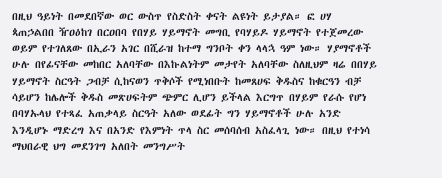በዚህ ዓይነት በመደበኛው ወር ውስጥ የስድስት ቀናት ልዩነት ይታያል። ፎ ሀሃ ጳጠኃልበበ ዥዐዕከገ በርዐበባ የበሃይ ሃይማኖት መግቢ የባሃይዶ ሃይማኖት የተጀመረው ወይም የተገለጸው በኢራን አገር በሺራዝ ከተማ ግንቦት ቀን ላላኋ ዓም ነው። ሃያማኖቶች ሁሉ በየፊናቸው መከበር አለባቸው በእኩልነትም መታየት አለባቸው ስለዚህም ዛሬ በበሃይ ሃይማኖት ስርዓት ጋብቻ ሲከናወን ጥቅሶች የሚነበቡት ከመጸሀፍ ቅዱስና ከቁርዓን ብቻ ሳይሆን ከሌሎች ቅዱስ መጽሀፍትም ጭምር ሊሆን ይችላል እርግጥ በሃይም የራሱ የሆነ በባሃኡላህ የተጻፈ አጠቃላይ ስርዓት አለው ወደፊት ግን ሃይማኖቶች ሁሉ አንድ እንዲሆኑ ማድረግ እና በአንድ የእምነት ጥላ ስር መሰባሰብ አስፈላጊ ነው። በዚህ የተነሳ ማህበራዊ ህግ መደንገግ አለበት መንግሥት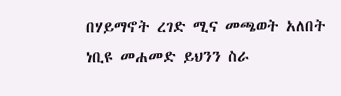በሃይማኖት ረገድ ሚና መጫወት አለበት ነቢዩ መሐመድ ይህንን ስራ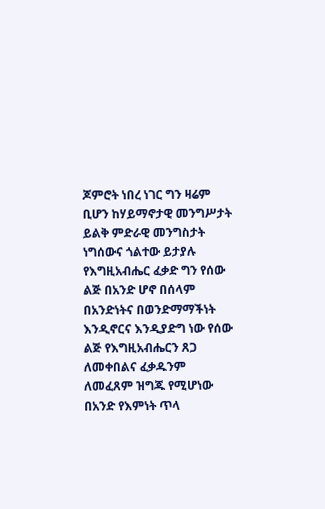ጆምሮት ነበረ ነገር ግን ዛሬም ቢሆን ከሃይማኖታዊ መንግሥታት ይልቅ ምድራዊ መንግስታት ነግሰውና ጎልተው ይታያሉ የእግዚአብሔር ፈቃድ ግን የሰው ልጅ በአንድ ሆኖ በሰላም በአንድነትና በወንድማማችነት እንዲኖርና እንዲያድግ ነው የሰው ልጅ የእግዚአብሔርን ጸጋ ለመቀበልና ፈቃዱንም ለመፈጸም ዝግጁ የሚሆነው በአንድ የእምነት ጥላ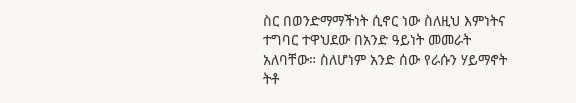ስር በወንድማማችነት ሲኖር ነው ስለዚህ እምነትና ተግባር ተዋህደው በአንድ ዓይነት መመራት አለባቸው። ስለሆነም አንድ ሰው የራሱን ሃይማኖት ትቶ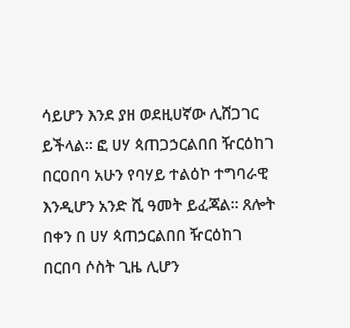ሳይሆን እንደ ያዘ ወደዚሀኛው ሊሸጋገር ይችላል። ፎ ሀሃ ጳጠጋኃርልበበ ዥርዕከገ በርዐበባ አሁን የባሃይ ተልዕኮ ተግባራዊ እንዲሆን አንድ ሺ ዓመት ይፈጃል። ጸሎት በቀን በ ሀሃ ጳጠኃርልበበ ዥርዕከገ በርበባ ሶስት ጊዜ ሊሆን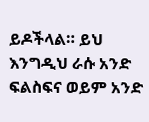ይዶችላል። ይህ እንግዲህ ራሱ አንድ ፍልስፍና ወይም አንድ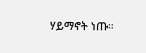ሃይማኖት ነጡ።